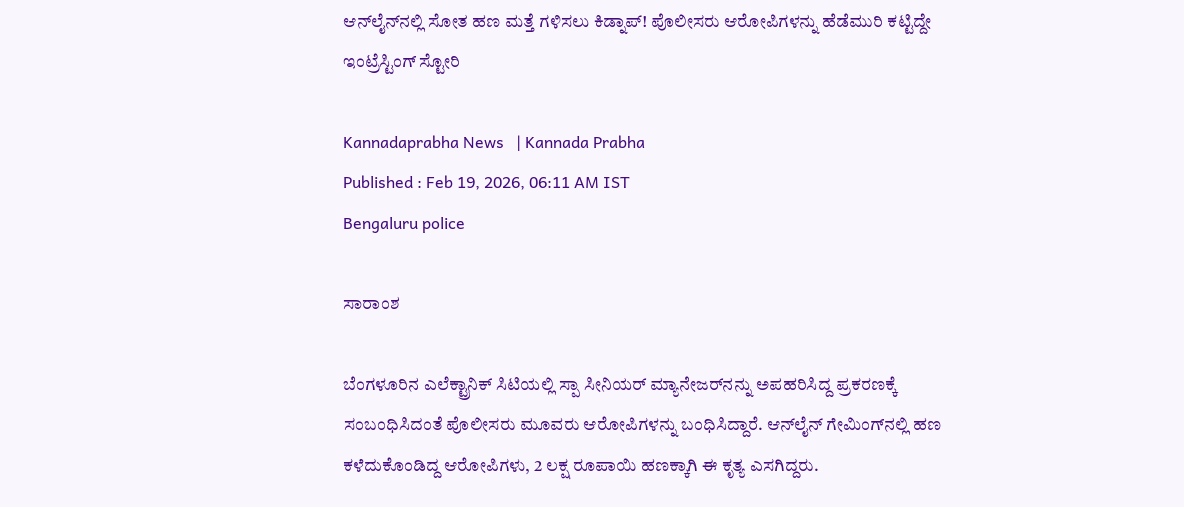ಆನ್‌ಲೈನ್‌ನಲ್ಲಿ ಸೋತ ಹಣ ಮತ್ತೆ ಗಳಿಸಲು ಕಿಡ್ನಾಪ್! ಪೊಲೀಸರು ಆರೋಪಿಗಳನ್ನು ಹೆಡೆಮುರಿ ಕಟ್ಟಿದ್ದೇ ಇಂಟ್ರೆಸ್ಟಿಂಗ್ ಸ್ಟೋರಿ

Kannadaprabha News   | Kannada Prabha
Published : Feb 19, 2026, 06:11 AM IST
Bengaluru police

ಸಾರಾಂಶ

ಬೆಂಗಳೂರಿನ ಎಲೆಕ್ಟ್ರಾನಿಕ್‌ ಸಿಟಿಯಲ್ಲಿ ಸ್ಪಾ ಸೀನಿಯರ್‌ ಮ್ಯಾನೇಜರ್‌ನನ್ನು ಅಪಹರಿಸಿದ್ದ ಪ್ರಕರಣಕ್ಕೆ ಸಂಬಂಧಿಸಿದಂತೆ ಪೊಲೀಸರು ಮೂವರು ಆರೋಪಿಗಳನ್ನು ಬಂಧಿಸಿದ್ದಾರೆ. ಆನ್‌ಲೈನ್‌ ಗೇಮಿಂಗ್‌ನಲ್ಲಿ ಹಣ ಕಳೆದುಕೊಂಡಿದ್ದ ಆರೋಪಿಗಳು, 2 ಲಕ್ಷ ರೂಪಾಯಿ ಹಣಕ್ಕಾಗಿ ಈ ಕೃತ್ಯ ಎಸಗಿದ್ದರು.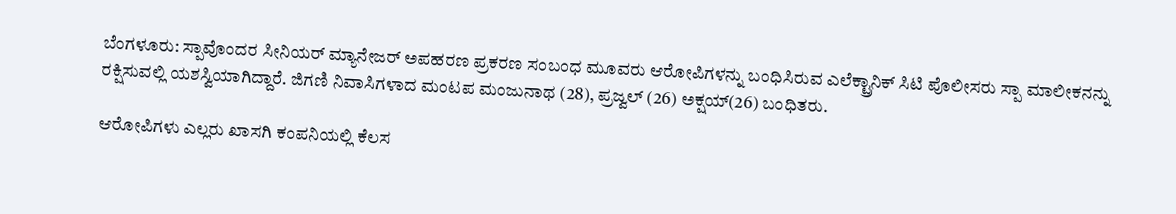ಬೆಂಗಳೂರು: ಸ್ಪಾವೊಂದರ ಸೀನಿಯರ್‌ ಮ್ಯಾನೇಜರ್‌ ಅಪಹರಣ ಪ್ರಕರಣ ಸಂಬಂಧ ಮೂವರು ಆರೋಪಿಗಳನ್ನು ಬಂಧಿಸಿರುವ ಎಲೆಕ್ಟ್ರಾನಿಕ್‌ ಸಿಟಿ ಪೊಲೀಸರು ಸ್ಪಾ ಮಾಲೀಕನನ್ನು ರಕ್ಷಿಸುವಲ್ಲಿ ಯಶಸ್ವಿಯಾಗಿದ್ದಾರೆ. ಜಿಗಣಿ ನಿವಾಸಿಗಳಾದ ಮಂಟಪ ಮಂಜುನಾಥ (28), ಪ್ರಜ್ವಲ್‌ (26) ಅಕ್ಷಯ್‌(26) ಬಂಧಿತರು.

ಆರೋಪಿಗಳು ಎಲ್ಲರು ಖಾಸಗಿ ಕಂಪನಿಯಲ್ಲಿ ಕೆಲಸ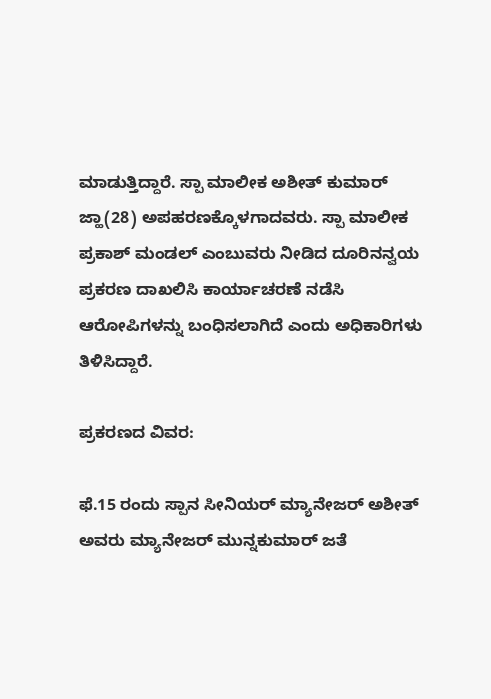ಮಾಡುತ್ತಿದ್ದಾರೆ. ಸ್ಪಾ ಮಾಲೀಕ ಅಶೀತ್ ಕುಮಾರ್‌ ಜ್ಹಾ(28) ಅಪಹರಣಕ್ಕೊಳಗಾದವರು. ಸ್ಪಾ ಮಾಲೀಕ ಪ್ರಕಾಶ್‌ ಮಂಡಲ್‌ ಎಂಬುವರು ನೀಡಿದ ದೂರಿನನ್ವಯ ಪ್ರಕರಣ ದಾಖಲಿಸಿ ಕಾರ್ಯಾಚರಣೆ ನಡೆಸಿ ಆರೋಪಿಗಳನ್ನು ಬಂಧಿಸಲಾಗಿದೆ ಎಂದು ಅಧಿಕಾರಿಗಳು ತಿಳಿಸಿದ್ದಾರೆ.

ಪ್ರಕರಣದ ವಿವರ:

ಫೆ.15 ರಂದು ಸ್ಪಾನ ಸೀನಿಯರ್‌ ಮ್ಯಾನೇಜರ್‌ ಅಶೀತ್ ಅವರು ಮ್ಯಾನೇಜರ್‌ ಮುನ್ನಕುಮಾರ್‌ ಜತೆ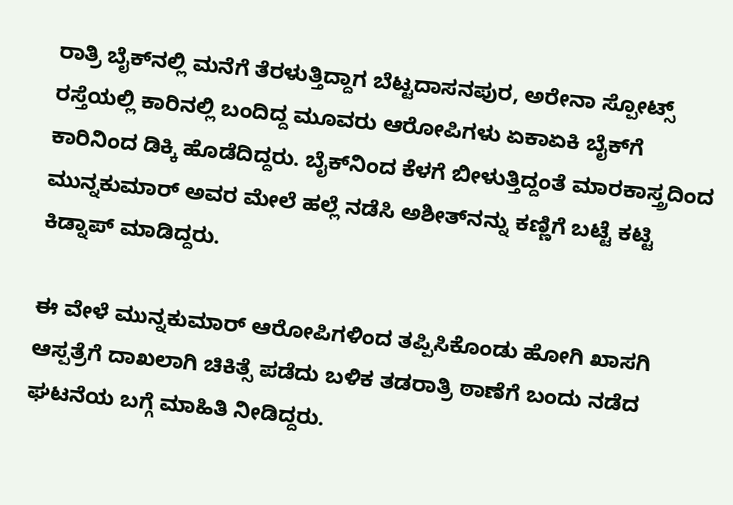ರಾತ್ರಿ ಬೈಕ್‌ನಲ್ಲಿ ಮನೆಗೆ ತೆರಳುತ್ತಿದ್ದಾಗ ಬೆಟ್ಟದಾಸನಪುರ, ಅರೇನಾ ಸ್ಪೋಟ್ಸ್‌ ರಸ್ತೆಯಲ್ಲಿ ಕಾರಿನಲ್ಲಿ ಬಂದಿದ್ದ ಮೂವರು ಆರೋಪಿಗಳು ಏಕಾಏಕಿ ಬೈಕ್‌ಗೆ ಕಾರಿನಿಂದ ಡಿಕ್ಕಿ ಹೊಡೆದಿದ್ದರು. ಬೈಕ್‌ನಿಂದ ಕೆಳಗೆ ಬೀಳುತ್ತಿದ್ದಂತೆ ಮಾರಕಾಸ್ತ್ರದಿಂದ ಮುನ್ನಕುಮಾರ್‌ ಅವರ ಮೇಲೆ ಹಲ್ಲೆ ನಡೆಸಿ ಅಶೀತ್‌ನನ್ನು ಕಣ್ಣಿಗೆ ಬಟ್ಟೆ ಕಟ್ಟಿ ಕಿಡ್ನಾಪ್ ಮಾಡಿದ್ದರು.

ಈ ವೇಳೆ ಮುನ್ನಕುಮಾರ್‌ ಆರೋಪಿಗಳಿಂದ ತಪ್ಪಿಸಿಕೊಂಡು ಹೋಗಿ ಖಾಸಗಿ ಆಸ್ಪತ್ರೆಗೆ ದಾಖಲಾಗಿ ಚಿಕಿತ್ಸೆ ಪಡೆದು ಬಳಿಕ ತಡರಾತ್ರಿ ಠಾಣೆಗೆ ಬಂದು ನಡೆದ ಘಟನೆಯ ಬಗ್ಗೆ ಮಾಹಿತಿ ನೀಡಿದ್ದರು.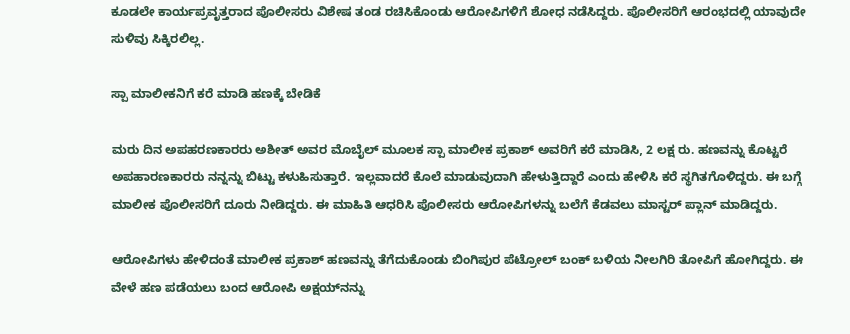ಕೂಡಲೇ ಕಾರ್ಯಪ್ರವೃತ್ತರಾದ ಪೊಲೀಸರು ವಿಶೇಷ ತಂಡ ರಚಿಸಿಕೊಂಡು ಆರೋಪಿಗಳಿಗೆ ಶೋಧ ನಡೆಸಿದ್ದರು. ಪೊಲೀಸರಿಗೆ ಆರಂಭದಲ್ಲಿ ಯಾವುದೇ ಸುಳಿವು ಸಿಕ್ಕಿರಲಿಲ್ಲ.

ಸ್ಪಾ ಮಾಲೀಕನಿಗೆ ಕರೆ ಮಾಡಿ ಹಣಕ್ಕೆ ಬೇಡಿಕೆ

ಮರು ದಿನ ಅಪಹರಣಕಾರರು ಅಶೀತ್ ಅವರ ಮೊಬೈಲ್ ಮೂಲಕ ಸ್ಪಾ ಮಾಲೀಕ ಪ್ರಕಾಶ್‌ ಅವರಿಗೆ ಕರೆ ಮಾಡಿಸಿ, 2 ಲಕ್ಷ ರು. ಹಣವನ್ನು ಕೊಟ್ಟರೆ ಅಪಹಾರಣಕಾರರು ನನ್ನನ್ನು ಬಿಟ್ಟು ಕಳುಹಿಸುತ್ತಾರೆ. ಇಲ್ಲವಾದರೆ ಕೊಲೆ ಮಾಡುವುದಾಗಿ ಹೇಳುತ್ತಿದ್ದಾರೆ ಎಂದು ಹೇಳಿಸಿ ಕರೆ ಸ್ಥಗಿತಗೊಳಿದ್ದರು. ಈ ಬಗ್ಗೆ ಮಾಲೀಕ ಪೊಲೀಸರಿಗೆ ದೂರು ನೀಡಿದ್ದರು. ಈ ಮಾಹಿತಿ ಆಧರಿಸಿ ಪೊಲೀಸರು ಆರೋಪಿಗಳನ್ನು ಬಲೆಗೆ ಕೆಡವಲು ಮಾಸ್ಟರ್‌ ಪ್ಲಾನ್‌ ಮಾಡಿದ್ದರು.

ಆರೋಪಿಗಳು ಹೇಳಿದಂತೆ ಮಾಲೀಕ ಪ್ರಕಾಶ್‌ ಹಣವನ್ನು ತೆಗೆದುಕೊಂಡು ಬಿಂಗಿಪುರ ಪೆಟ್ರೋಲ್‌ ಬಂಕ್‌ ಬಳಿಯ ನೀಲಗಿರಿ ತೋಪಿಗೆ ಹೋಗಿದ್ದರು. ಈ ವೇಳೆ ಹಣ ಪಡೆಯಲು ಬಂದ ಆರೋಪಿ ಅಕ್ಷಯ್‌ನನ್ನು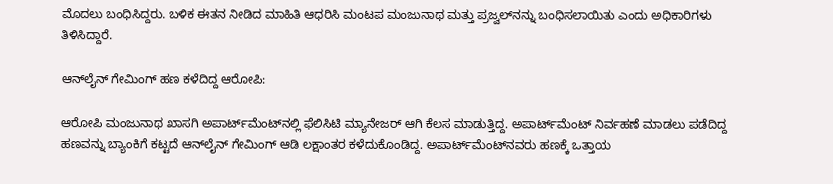ಮೊದಲು ಬಂಧಿಸಿದ್ದರು. ಬಳಿಕ ಈತನ ನೀಡಿದ ಮಾಹಿತಿ ಆಧರಿಸಿ ಮಂಟಪ ಮಂಜುನಾಥ ಮತ್ತು ಪ್ರಜ್ವಲ್‌ನನ್ನು ಬಂಧಿಸಲಾಯಿತು ಎಂದು ಅಧಿಕಾರಿಗಳು ತಿಳಿಸಿದ್ದಾರೆ.

ಆನ್‌ಲೈನ್‌ ಗೇಮಿಂಗ್‌ ಹಣ ಕಳೆದಿದ್ದ ಆರೋಪಿ:

ಆರೋಪಿ ಮಂಜುನಾಥ ಖಾಸಗಿ ಅಪಾರ್ಟ್‌ಮೆಂಟ್‌ನಲ್ಲಿ ಫೆಲಿಸಿಟಿ ಮ್ಯಾನೇಜರ್‌ ಆಗಿ ಕೆಲಸ ಮಾಡುತ್ತಿದ್ದ. ಅಪಾರ್ಟ್‌ಮೆಂಟ್‌ ನಿರ್ವಹಣೆ ಮಾಡಲು ಪಡೆದಿದ್ದ ಹಣವನ್ನು ಬ್ಯಾಂಕಿಗೆ ಕಟ್ಟದೆ ಆನ್‌ಲೈನ್‌ ಗೇಮಿಂಗ್‌ ಆಡಿ ಲಕ್ಷಾಂತರ ಕಳೆದುಕೊಂಡಿದ್ದ. ಅಪಾರ್ಟ್‌ಮೆಂಟ್‌ನವರು ಹಣಕ್ಕೆ ಒತ್ತಾಯ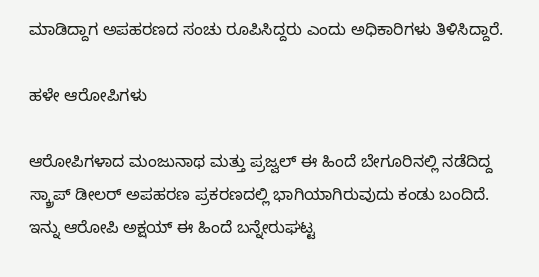ಮಾಡಿದ್ದಾಗ ಅಪಹರಣದ ಸಂಚು ರೂಪಿಸಿದ್ದರು ಎಂದು ಅಧಿಕಾರಿಗಳು ತಿಳಿಸಿದ್ದಾರೆ.

ಹಳೇ ಆರೋಪಿಗಳು

ಆರೋಪಿಗಳಾದ ಮಂಜುನಾಥ ಮತ್ತು ಪ್ರಜ್ವಲ್‌ ಈ ಹಿಂದೆ ಬೇಗೂರಿನಲ್ಲಿ ನಡೆದಿದ್ದ ಸ್ಕ್ರಾಪ್‌ ಡೀಲರ್‌ ಅಪಹರಣ ಪ್ರಕರಣದಲ್ಲಿ ಭಾಗಿಯಾಗಿರುವುದು ಕಂಡು ಬಂದಿದೆ. ಇನ್ನು ಆರೋಪಿ ಅಕ್ಷಯ್‌ ಈ ಹಿಂದೆ ಬನ್ನೇರುಘಟ್ಟ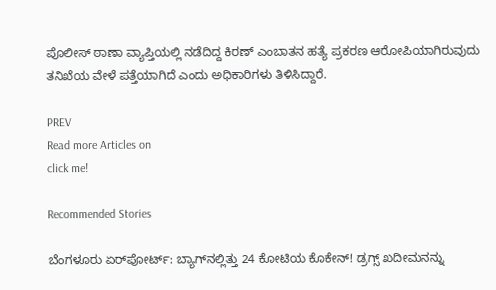ಪೊಲೀಸ್‌ ಠಾಣಾ ವ್ಯಾಪ್ತಿಯಲ್ಲಿ ನಡೆದಿದ್ದ ಕಿರಣ್‌ ಎಂಬಾತನ ಹತ್ಯೆ ಪ್ರಕರಣ ಆರೋಪಿಯಾಗಿರುವುದು ತನಿಖೆಯ ವೇಳೆ ಪತ್ತೆಯಾಗಿದೆ ಎಂದು ಅಧಿಕಾರಿಗಳು ತಿಳಿಸಿದ್ದಾರೆ.

PREV
Read more Articles on
click me!

Recommended Stories

ಬೆಂಗಳೂರು ಏರ್‌ಪೋರ್ಟ್: ಬ್ಯಾಗ್‌ನಲ್ಲಿತ್ತು 24 ಕೋಟಿಯ ಕೊಕೇನ್‌! ಡ್ರಗ್ಸ್ ಖದೀಮನನ್ನು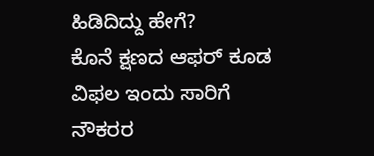ಹಿಡಿದಿದ್ದು ಹೇಗೆ?
ಕೊನೆ ಕ್ಷಣದ ಆಫರ್‌ ಕೂಡ ವಿಫಲ ಇಂದು ಸಾರಿಗೆ ನೌಕರರ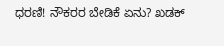ಧರಣಿ! ನೌಕರರ ಬೇಡಿಕೆ ಏನು? ಖಡಕ್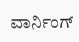ವಾರ್ನಿಂಗ್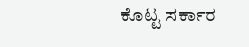ಕೊಟ್ಟ ಸರ್ಕಾರ